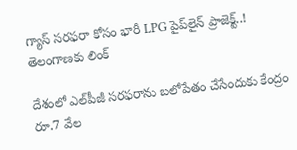గ్యాస్ సరఫరా కోసం భారీ LPG పైప్‌లైన్ ప్రాజెక్ట్..! తెలంగాణకు లింక్

దేశంలో ఎల్‌పీజీ సరఫరాను బలోపేతం చేసేందుకు కేంద్రం రూ.7 వేల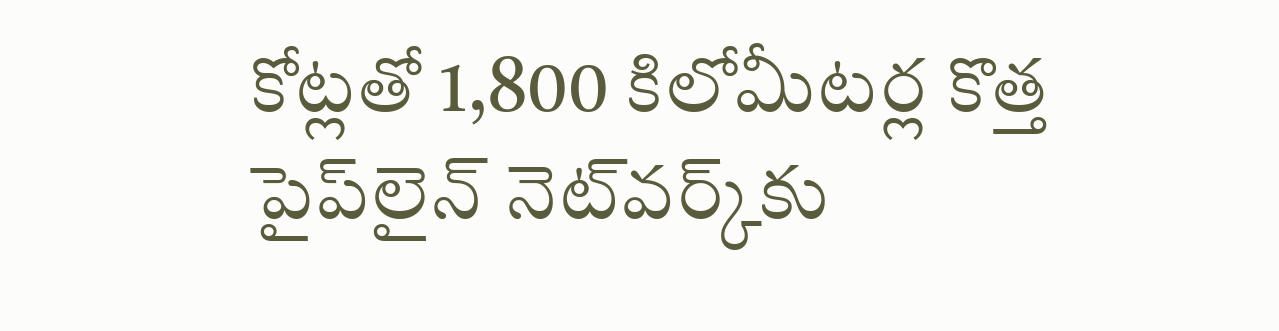కోట్లతో 1,800 కిలోమీటర్ల కొత్త పైప్‌లైన్‌ నెట్‌వర్క్‌కు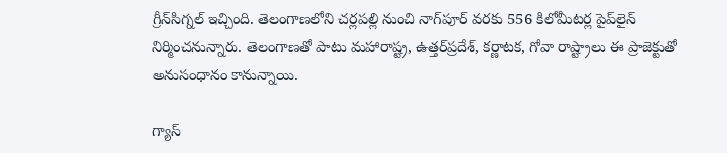గ్రీన్‌సిగ్నల్‌ ఇచ్చింది. తెలంగాణలోని చర్లపల్లి నుంచి నాగ్‌పూర్‌ వరకు 556 కిలోమీటర్ల పైప్‌లైన్‌ నిర్మించనున్నారు. తెలంగాణతో పాటు మహారాష్ట్ర, ఉత్తర్‌ప్రదేశ్‌, కర్ణాటక, గోవా రాష్ట్రాలు ఈ ప్రాజెక్టుతో అనుసంధానం కానున్నాయి.

గ్యాస్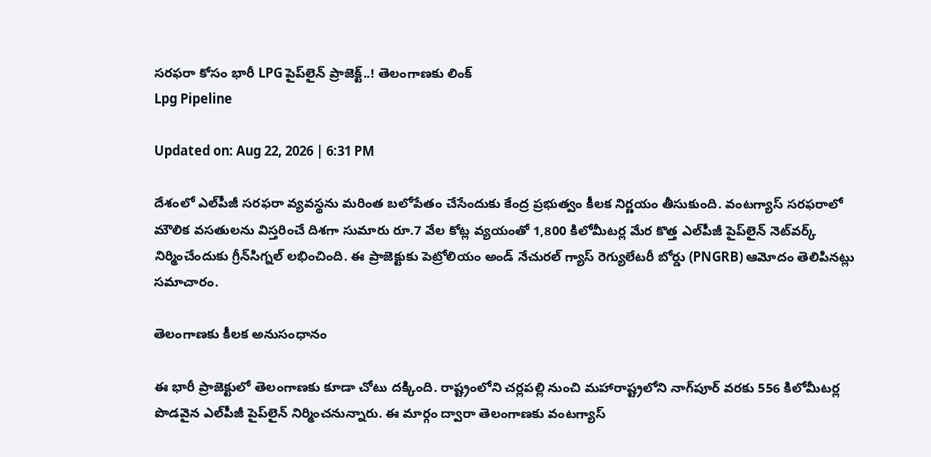సరఫరా కోసం భారీ LPG పైప్‌లైన్ ప్రాజెక్ట్..! తెలంగాణకు లింక్
Lpg Pipeline

Updated on: Aug 22, 2026 | 6:31 PM

దేశంలో ఎల్‌పీజీ సరఫరా వ్యవస్థను మరింత బలోపేతం చేసేందుకు కేంద్ర ప్రభుత్వం కీలక నిర్ణయం తీసుకుంది. వంటగ్యాస్‌ సరఫరాలో మౌలిక వసతులను విస్తరించే దిశగా సుమారు రూ.7 వేల కోట్ల వ్యయంతో 1,800 కిలోమీటర్ల మేర కొత్త ఎల్‌పీజీ పైప్‌లైన్‌ నెట్‌వర్క్‌ నిర్మించేందుకు గ్రీన్‌సిగ్నల్‌ లభించింది. ఈ ప్రాజెక్టుకు పెట్రోలియం అండ్ నేచురల్ గ్యాస్ రెగ్యులేటరీ బోర్డు (PNGRB) ఆమోదం తెలిపినట్లు సమాచారం.

తెలంగాణకు కీలక అనుసంధానం

ఈ భారీ ప్రాజెక్టులో తెలంగాణకు కూడా చోటు దక్కింది. రాష్ట్రంలోని చర్లపల్లి నుంచి మహారాష్ట్రలోని నాగ్‌పూర్‌ వరకు 556 కిలోమీటర్ల పొడవైన ఎల్‌పీజీ పైప్‌లైన్‌ నిర్మించనున్నారు. ఈ మార్గం ద్వారా తెలంగాణకు వంటగ్యాస్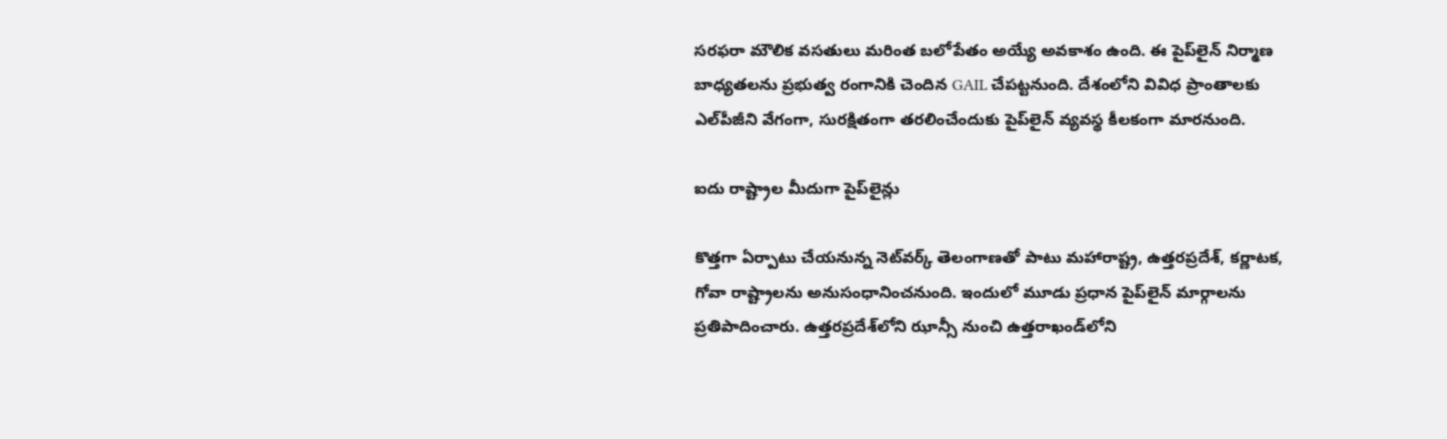సరఫరా మౌలిక వసతులు మరింత బలోపేతం అయ్యే అవకాశం ఉంది. ఈ పైప్‌లైన్‌ నిర్మాణ బాధ్యతలను ప్రభుత్వ రంగానికి చెందిన GAIL చేపట్టనుంది. దేశంలోని వివిధ ప్రాంతాలకు ఎల్‌పీజీని వేగంగా, సురక్షితంగా తరలించేందుకు పైప్‌లైన్ వ్యవస్థ కీలకంగా మారనుంది.

ఐదు రాష్ట్రాల మీదుగా పైప్‌లైన్లు

కొత్తగా ఏర్పాటు చేయనున్న నెట్‌వర్క్‌ తెలంగాణతో పాటు మహారాష్ట్ర, ఉత్తరప్రదేశ్‌, కర్ణాటక, గోవా రాష్ట్రాలను అనుసంధానించనుంది. ఇందులో మూడు ప్రధాన పైప్‌లైన్‌ మార్గాలను ప్రతిపాదించారు. ఉత్తరప్రదేశ్‌లోని ఝాన్సీ నుంచి ఉత్తరాఖండ్‌లోని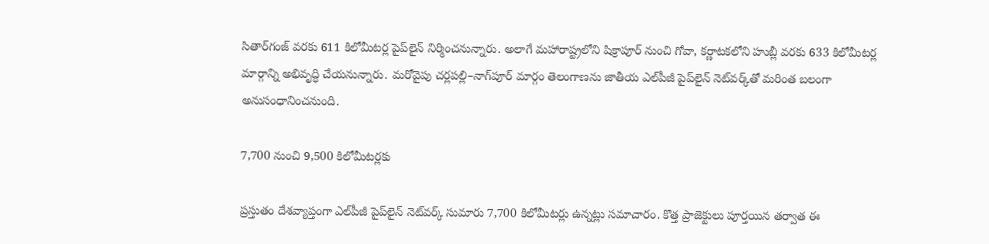సితార్‌గంజ్‌ వరకు 611 కిలోమీటర్ల పైప్‌లైన్‌ నిర్మించనున్నారు. అలాగే మహారాష్ట్రలోని షిక్రాపూర్‌ నుంచి గోవా, కర్ణాటకలోని హుబ్లీ వరకు 633 కిలోమీటర్ల మార్గాన్ని అభివృద్ధి చేయనున్నారు. మరోవైపు చర్లపల్లి–నాగ్‌పూర్‌ మార్గం తెలంగాణను జాతీయ ఎల్‌పీజీ పైప్‌లైన్‌ నెట్‌వర్క్‌తో మరింత బలంగా అనుసంధానించనుంది.

7,700 నుంచి 9,500 కిలోమీటర్లకు

ప్రస్తుతం దేశవ్యాప్తంగా ఎల్‌పీజీ పైప్‌లైన్‌ నెట్‌వర్క్‌ సుమారు 7,700 కిలోమీటర్లు ఉన్నట్లు సమాచారం. కొత్త ప్రాజెక్టులు పూర్తయిన తర్వాత ఈ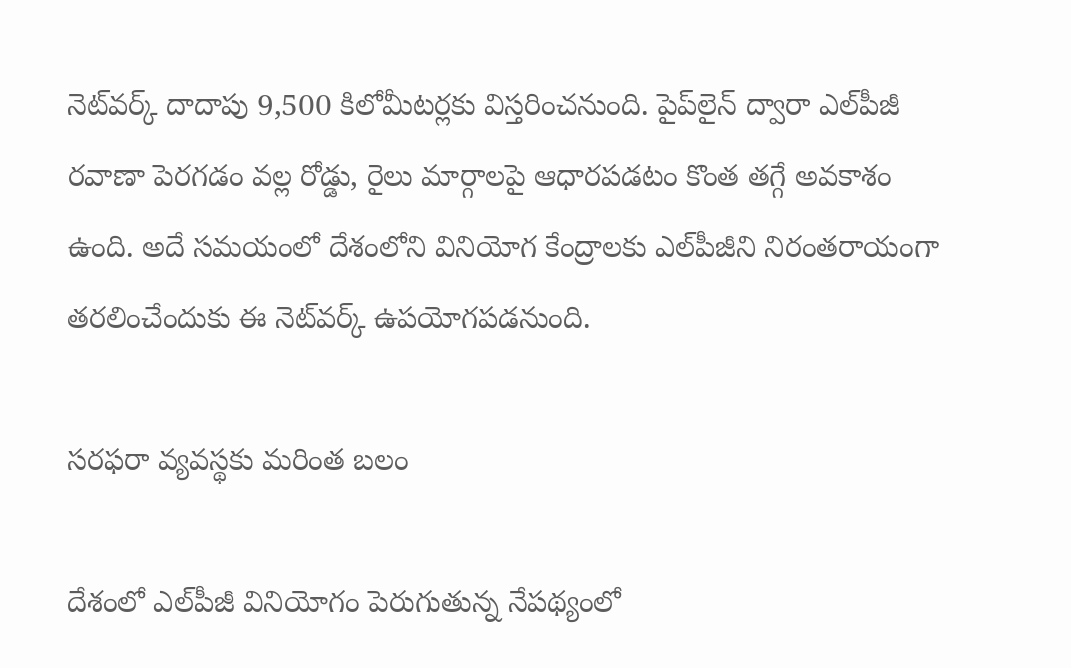నెట్‌వర్క్‌ దాదాపు 9,500 కిలోమీటర్లకు విస్తరించనుంది. పైప్‌లైన్‌ ద్వారా ఎల్‌పీజీ రవాణా పెరగడం వల్ల రోడ్డు, రైలు మార్గాలపై ఆధారపడటం కొంత తగ్గే అవకాశం ఉంది. అదే సమయంలో దేశంలోని వినియోగ కేంద్రాలకు ఎల్‌పీజీని నిరంతరాయంగా తరలించేందుకు ఈ నెట్‌వర్క్‌ ఉపయోగపడనుంది.

సరఫరా వ్యవస్థకు మరింత బలం

దేశంలో ఎల్‌పీజీ వినియోగం పెరుగుతున్న నేపథ్యంలో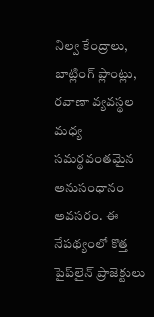నిల్వ కేంద్రాలు, బాట్లింగ్‌ ప్లాంట్లు, రవాణా వ్యవస్థల మధ్య సమర్థవంతమైన అనుసంధానం అవసరం. ఈ నేపథ్యంలో కొత్త పైప్‌లైన్‌ ప్రాజెక్టులు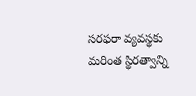సరఫరా వ్యవస్థకు మరింత స్థిరత్వాన్ని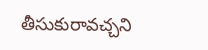తీసుకురావచ్చని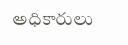అధికారులు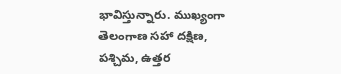భావిస్తున్నారు. ముఖ్యంగా తెలంగాణ సహా దక్షిణ, పశ్చిమ, ఉత్తర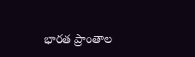భారత ప్రాంతాల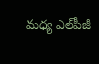మధ్య ఎల్‌పీజీ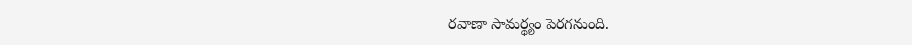రవాణా సామర్థ్యం పెరగనుంది.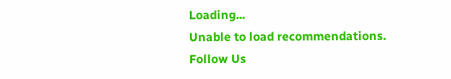Loading...
Unable to load recommendations.
Follow Us